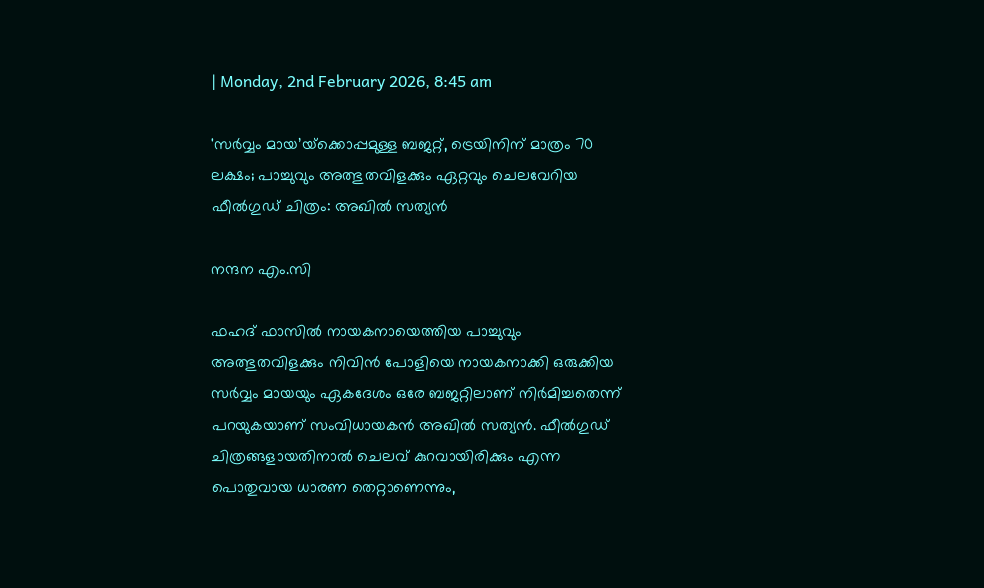| Monday, 2nd February 2026, 8:45 am

'സർവ്വം മായ’യ്‌ക്കൊപ്പമുള്ള ബജറ്റ്, ട്രെയിനിന് മാത്രം 70 ലക്ഷം; പാച്ചുവും അത്ഭുതവിളക്കും ഏറ്റവും ചെലവേറിയ ഫീൽഗുഡ് ചിത്രം: അഖിൽ സത്യൻ

നന്ദന എം.സി

ഫഹദ് ഫാസിൽ നായകനായെത്തിയ പാച്ചുവും അത്ഭുതവിളക്കും നിവിൻ പോളിയെ നായകനാക്കി ഒരുക്കിയ സർവ്വം മായയും ഏകദേശം ഒരേ ബജറ്റിലാണ് നിർമിച്ചതെന്ന് പറയുകയാണ് സംവിധായകൻ അഖിൽ സത്യൻ. ഫീൽഗുഡ് ചിത്രങ്ങളായതിനാൽ ചെലവ് കുറവായിരിക്കും എന്ന പൊതുവായ ധാരണ തെറ്റാണെന്നും,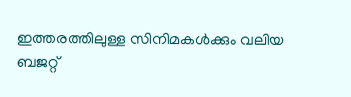ഇത്തരത്തിലുള്ള സിനിമകൾക്കും വലിയ ബജറ്റ്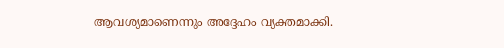ആവശ്യമാണെന്നും അദ്ദേഹം വ്യക്തമാക്കി.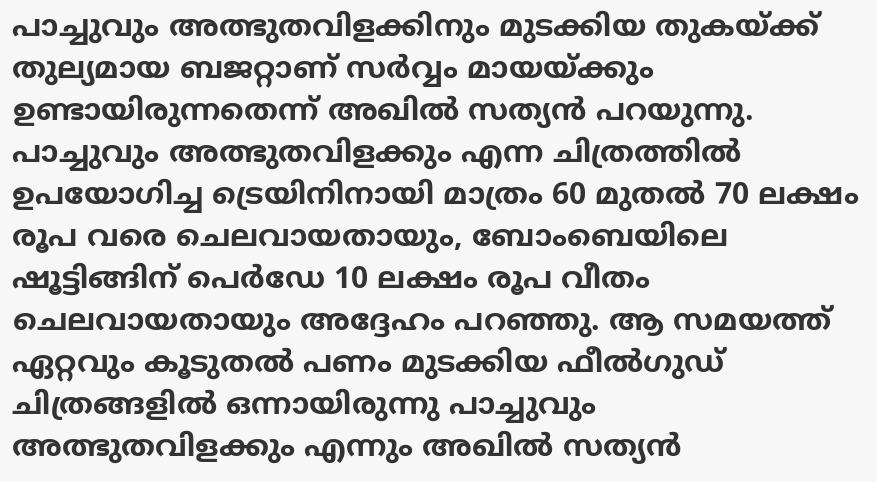പാച്ചുവും അത്ഭുതവിളക്കിനും മുടക്കിയ തുകയ്ക്ക് തുല്യമായ ബജറ്റാണ് സർവ്വം മായയ്ക്കും ഉണ്ടായിരുന്നതെന്ന് അഖിൽ സത്യൻ പറയുന്നു. പാച്ചുവും അത്ഭുതവിളക്കും എന്ന ചിത്രത്തിൽ ഉപയോഗിച്ച ട്രെയിനിനായി മാത്രം 60 മുതൽ 70 ലക്ഷം രൂപ വരെ ചെലവായതായും, ബോംബെയിലെ ഷൂട്ടിങ്ങിന് പെർഡേ 10 ലക്ഷം രൂപ വീതം ചെലവായതായും അദ്ദേഹം പറഞ്ഞു. ആ സമയത്ത് ഏറ്റവും കൂടുതൽ പണം മുടക്കിയ ഫീൽഗുഡ് ചിത്രങ്ങളിൽ ഒന്നായിരുന്നു പാച്ചുവും അത്ഭുതവിളക്കും എന്നും അഖിൽ സത്യൻ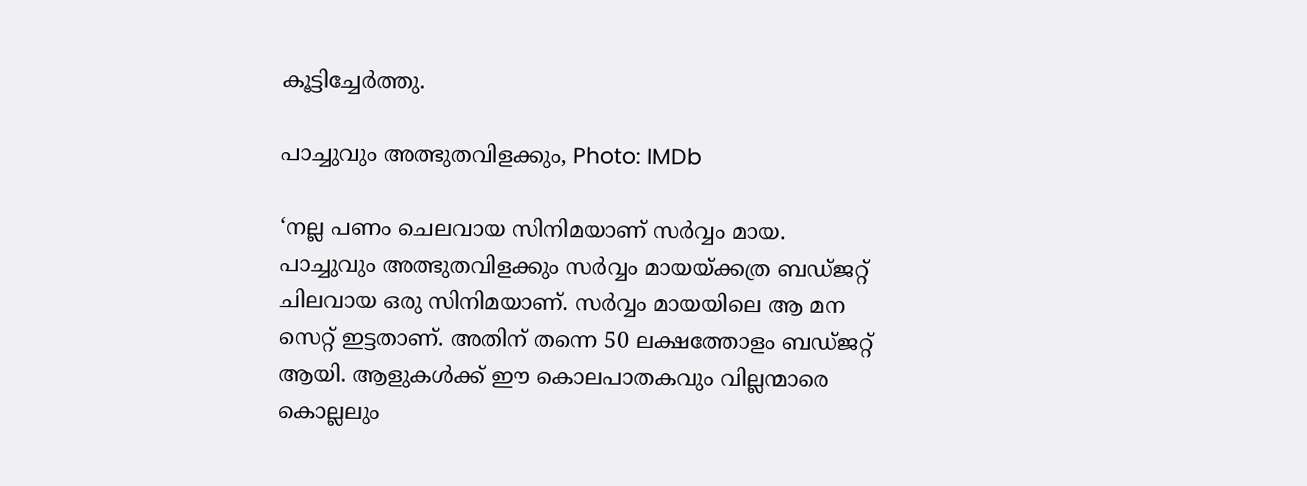കൂട്ടിച്ചേർത്തു.

പാച്ചുവും അത്ഭുതവിളക്കും, Photo: IMDb

‘നല്ല പണം ചെലവായ സിനിമയാണ് സർവ്വം മായ. പാച്ചുവും അത്ഭുതവിളക്കും സർവ്വം മായയ്ക്കത്ര ബഡ്‌ജറ്റ്‌ ചിലവായ ഒരു സിനിമയാണ്. സർവ്വം മായയിലെ ആ മന സെറ്റ് ഇട്ടതാണ്. അതിന് തന്നെ 50 ലക്ഷത്തോളം ബഡ്‌ജറ്റ്‌ ആയി. ആളുകൾക്ക് ഈ കൊലപാതകവും വില്ലന്മാരെ കൊല്ലലും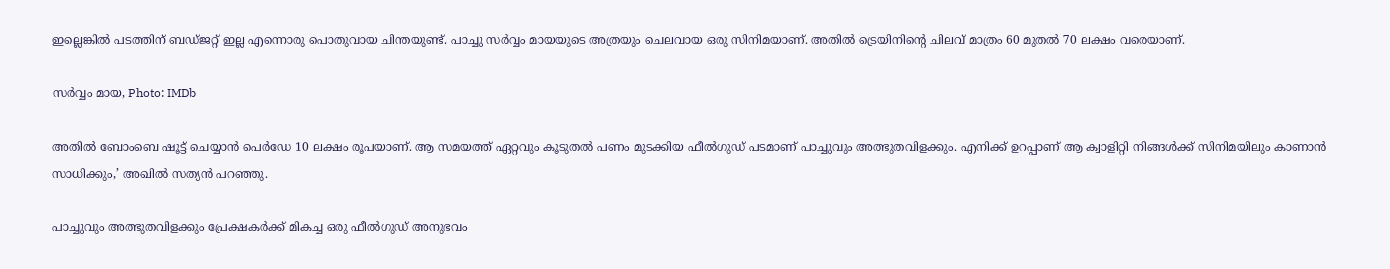ഇല്ലെങ്കിൽ പടത്തിന് ബഡ്‌ജറ്റ്‌ ഇല്ല എന്നൊരു പൊതുവായ ചിന്തയുണ്ട്. പാച്ചു സർവ്വം മായയുടെ അത്രയും ചെലവായ ഒരു സിനിമയാണ്. അതിൽ ട്രെയിനിന്റെ ചിലവ് മാത്രം 60 മുതൽ 70 ലക്ഷം വരെയാണ്.

സർവ്വം മായ, Photo: IMDb

അതിൽ ബോംബെ ഷൂട്ട് ചെയ്യാൻ പെർഡേ 10 ലക്ഷം രൂപയാണ്. ആ സമയത്ത് ഏറ്റവും കൂടുതൽ പണം മുടക്കിയ ഫീൽഗുഡ് പടമാണ് പാച്ചുവും അത്ഭുതവിളക്കും. എനിക്ക് ഉറപ്പാണ് ആ ക്വാളിറ്റി നിങ്ങൾക്ക് സിനിമയിലും കാണാൻ സാധിക്കും,’ അഖിൽ സത്യൻ പറഞ്ഞു.

പാച്ചുവും അത്ഭുതവിളക്കും പ്രേക്ഷകർക്ക് മികച്ച ഒരു ഫീൽഗുഡ് അനുഭവം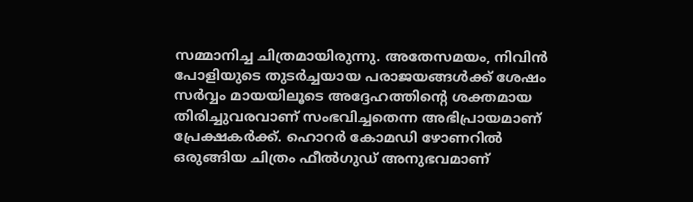സമ്മാനിച്ച ചിത്രമായിരുന്നു. അതേസമയം, നിവിൻ പോളിയുടെ തുടർച്ചയായ പരാജയങ്ങൾക്ക് ശേഷം സർവ്വം മായയിലൂടെ അദ്ദേഹത്തിന്റെ ശക്തമായ തിരിച്ചുവരവാണ് സംഭവിച്ചതെന്ന അഭിപ്രായമാണ് പ്രേക്ഷകർക്ക്. ഹൊറർ കോമഡി ഴോണറിൽ ഒരുങ്ങിയ ചിത്രം ഫീൽഗുഡ് അനുഭവമാണ്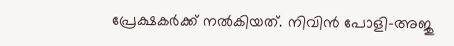പ്രേക്ഷകർക്ക് നൽകിയത്. നിവിൻ പോളി–അജു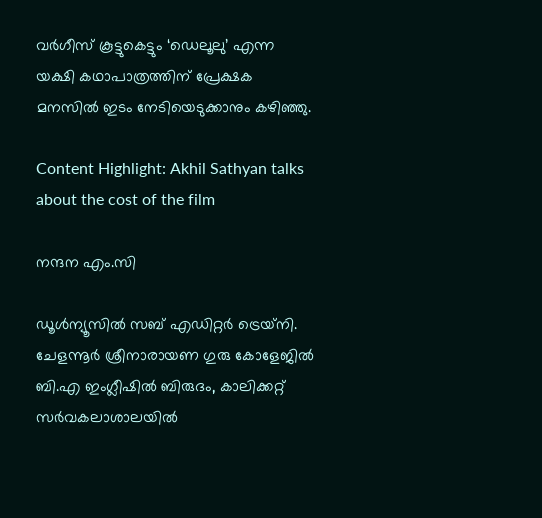വർഗീസ് കൂട്ടുകെട്ടും ‘ഡെലൂലു’ എന്ന യക്ഷി കഥാപാത്രത്തിന് പ്രേക്ഷക മനസിൽ ഇടം നേടിയെടുക്കാനും കഴിഞ്ഞു.

Content Highlight: Akhil Sathyan talks about the cost of the film

നന്ദന എം.സി

ഡൂള്‍ന്യൂസില്‍ സബ് എഡിറ്റര്‍ ട്രെയ്‌നി. ചേളന്നൂര്‍ ശ്രീനാരായണ ഗുരു കോളേജില്‍ ബി.എ ഇംഗ്ലീഷില്‍ ബിരുദം, കാലിക്കറ്റ് സര്‍വകലാശാലയില്‍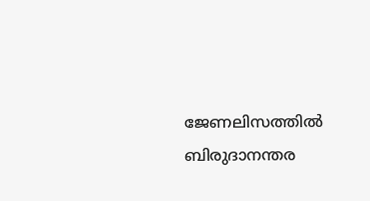ജേണലിസത്തില്‍ ബിരുദാനന്തര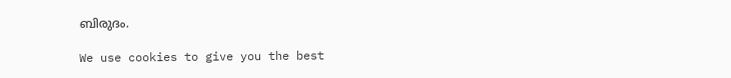ബിരുദം.

We use cookies to give you the best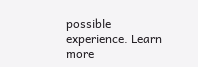possible experience. Learn more